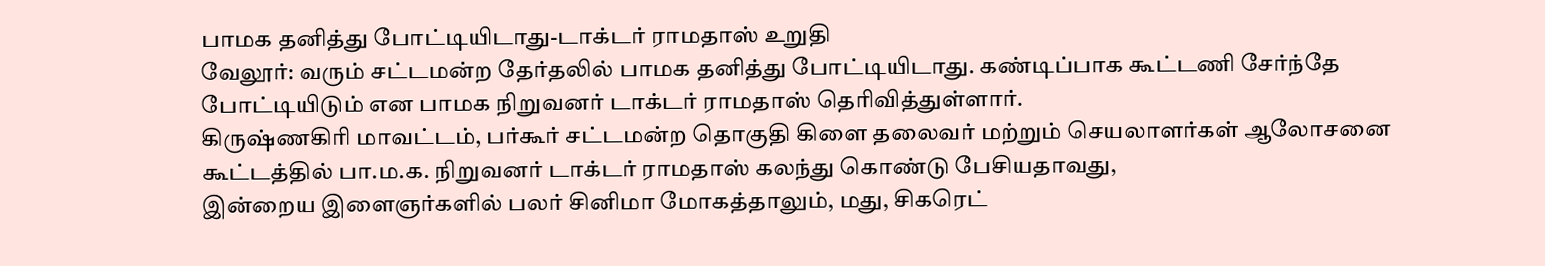பாமக தனித்து போட்டியிடாது-டாக்டர் ராமதாஸ் உறுதி
வேலூர்: வரும் சட்டமன்ற தேர்தலில் பாமக தனித்து போட்டியிடாது. கண்டிப்பாக கூட்டணி சேர்ந்தே போட்டியிடும் என பாமக நிறுவனர் டாக்டர் ராமதாஸ் தெரிவித்துள்ளார்.
கிருஷ்ணகிரி மாவட்டம், பர்கூர் சட்டமன்ற தொகுதி கிளை தலைவர் மற்றும் செயலாளர்கள் ஆலோசனை கூட்டத்தில் பா.ம.க. நிறுவனர் டாக்டர் ராமதாஸ் கலந்து கொண்டு பேசியதாவது,
இன்றைய இளைஞர்களில் பலர் சினிமா மோகத்தாலும், மது, சிகரெட்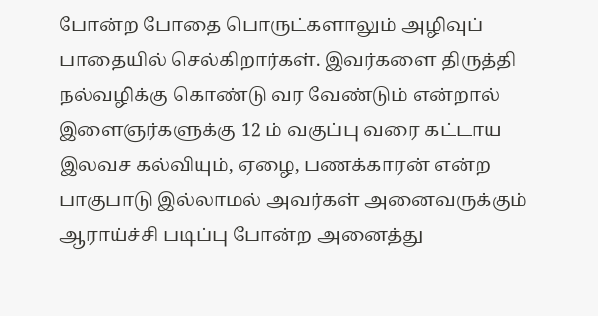போன்ற போதை பொருட்களாலும் அழிவுப் பாதையில் செல்கிறார்கள். இவர்களை திருத்தி நல்வழிக்கு கொண்டு வர வேண்டும் என்றால் இளைஞர்களுக்கு 12 ம் வகுப்பு வரை கட்டாய இலவச கல்வியும், ஏழை, பணக்காரன் என்ற பாகுபாடு இல்லாமல் அவர்கள் அனைவருக்கும் ஆராய்ச்சி படிப்பு போன்ற அனைத்து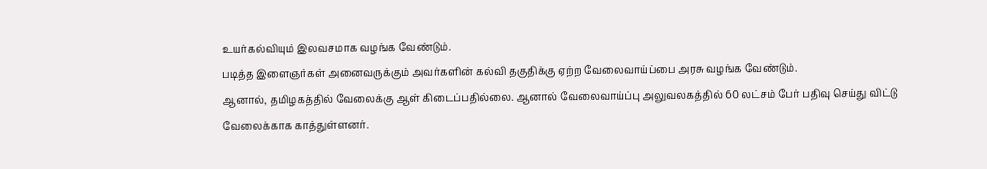உயர்கல்வியும் இலவசமாக வழங்க வேண்டும்.
படித்த இளைஞர்கள் அனைவருக்கும் அவர்களின் கல்வி தகுதிக்கு ஏற்ற வேலைவாய்ப்பை அரசு வழங்க வேண்டும்.
ஆனால், தமிழகத்தில் வேலைக்கு ஆள் கிடைப்பதில்லை. ஆனால் வேலைவாய்ப்பு அலுவலகத்தில் 60 லட்சம் பேர் பதிவு செய்து விட்டு வேலைக்காக காத்துள்ளனர்.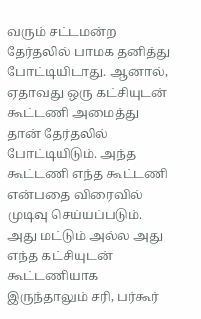வரும் சட்டமன்ற தேர்தலில் பாமக தனித்து போட்டியிடாது. ஆனால், ஏதாவது ஒரு கட்சியுடன் கூட்டணி அமைத்து தான் தேர்தலில் போட்டியிடும். அந்த கூட்டணி எந்த கூட்டணி என்பதை விரைவில் முடிவு செய்யப்படும்.
அது மட்டும் அல்ல அது எந்த கட்சியுடன் கூட்டணியாக இருந்தாலும் சரி, பர்கூர்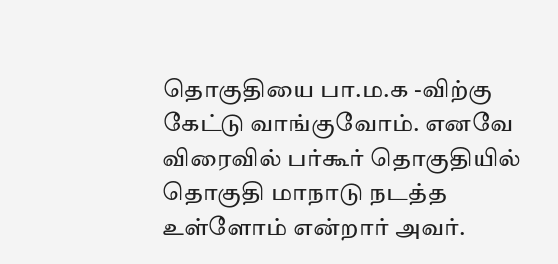தொகுதியை பா.ம.க -விற்கு கேட்டு வாங்குவோம். எனவே விரைவில் பர்கூர் தொகுதியில் தொகுதி மாநாடு நடத்த உள்ளோம் என்றார் அவர்.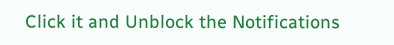Click it and Unblock the Notifications